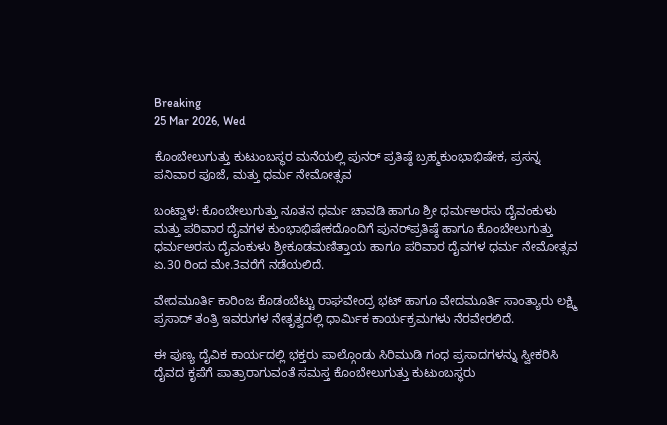Breaking
25 Mar 2026, Wed

ಕೊಂಬೇಲುಗುತ್ತು ಕುಟುಂಬಸ್ಥರ ಮನೆಯಲ್ಲಿ ಪುನರ್ ಪ್ರತಿಷ್ಠೆ ಬ್ರಹ್ಮಕುಂಭಾಭಿಷೇಕ, ಪ್ರಸನ್ನ ಪನಿವಾರ ಪೂಜೆ, ಮತ್ತು ಧರ್ಮ ನೇಮೋತ್ಸವ

ಬಂಟ್ವಾಳ: ಕೊಂಬೇಲುಗುತ್ತು ನೂತನ ಧರ್ಮ ಚಾವಡಿ ಹಾಗೂ ಶ್ರೀ ಧರ್ಮಅರಸು ದೈವಂಕುಳು ಮತ್ತು ಪರಿವಾರ ದೈವಗಳ ಕುಂಭಾಭಿಷೇಕದೊಂದಿಗೆ ಪುನರ್‌ಪ್ರತಿಷ್ಠೆ ಹಾಗೂ ಕೊಂಬೇಲುಗುತ್ತು ಧರ್ಮಅರಸು ದೈವಂಕುಳು ಶ್ರೀಕೂಡಮಣಿತ್ತಾಯ ಹಾಗೂ ಪರಿವಾರ ದೈವಗಳ ಧರ್ಮ ನೇಮೋತ್ಸವ ಏ.30 ರಿಂದ ಮೇ.3ವರೆಗೆ ನಡೆಯಲಿದೆ.

ವೇದಮೂರ್ತಿ ಕಾರಿಂಜ ಕೊಡಂಬೆಟ್ಟು ರಾಘವೇಂದ್ರ ಭಟ್ ಹಾಗೂ ವೇದಮೂರ್ತಿ ಸಾಂತ್ಯಾರು ಲಕ್ಷ್ಮಿ ಪ್ರಸಾದ್ ತಂತ್ರಿ ಇವರುಗಳ ನೇತೃತ್ವದಲ್ಲಿ ಧಾರ್ಮಿಕ ಕಾರ್ಯಕ್ರಮಗಳು ನೆರವೇರಲಿದೆ.

ಈ ಪುಣ್ಯ ದೈವಿಕ ಕಾರ್ಯದಲ್ಲಿ ಭಕ್ತರು ಪಾಲ್ಗೊಂಡು ಸಿರಿಮುಡಿ ಗಂಧ ಪ್ರಸಾದಗಳನ್ನು ಸ್ವೀಕರಿಸಿ ದೈವದ ಕೃಪೆಗೆ ಪಾತ್ರಾರಾಗುವಂತೆ ಸಮಸ್ತ ಕೊಂಬೇಲುಗುತ್ತು ಕುಟುಂಬಸ್ಥರು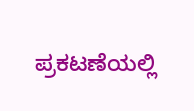ಪ್ರಕಟಣೆಯಲ್ಲಿ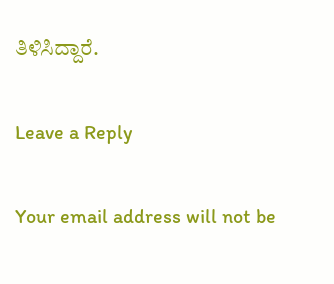ತಿಳಿಸಿದ್ದಾರೆ.

Leave a Reply

Your email address will not be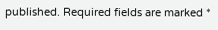published. Required fields are marked *